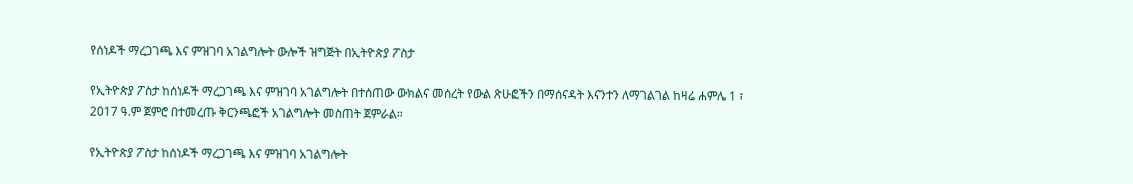የሰነዶች ማረጋገጫ እና ምዝገባ አገልግሎት ውሎች ዝግጅት በኢትዮጵያ ፖስታ

የኢትዮጵያ ፖስታ ከሰነዶች ማረጋገጫ እና ምዝገባ አገልግሎት በተሰጠው ውክልና መሰረት የውል ጽሁፎችን በማሰናዳት እናንተን ለማገልገል ከዛሬ ሐምሌ 1 ፣ 2017 ዓ.ም ጀምሮ በተመረጡ ቅርንጫፎች አገልግሎት መስጠት ጀምራል።

የኢትዮጵያ ፖስታ ከሰነዶች ማረጋገጫ እና ምዝገባ አገልግሎት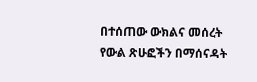በተሰጠው ውክልና መሰረት የውል ጽሁፎችን በማሰናዳት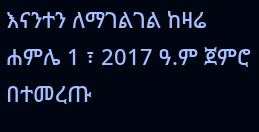እናንተን ለማገልገል ከዛሬ ሐምሌ 1 ፣ 2017 ዓ.ም ጀምሮ በተመረጡ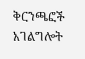ቅርንጫፎች አገልግሎት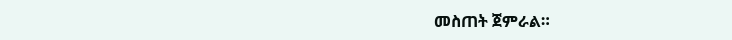መስጠት ጀምራል።